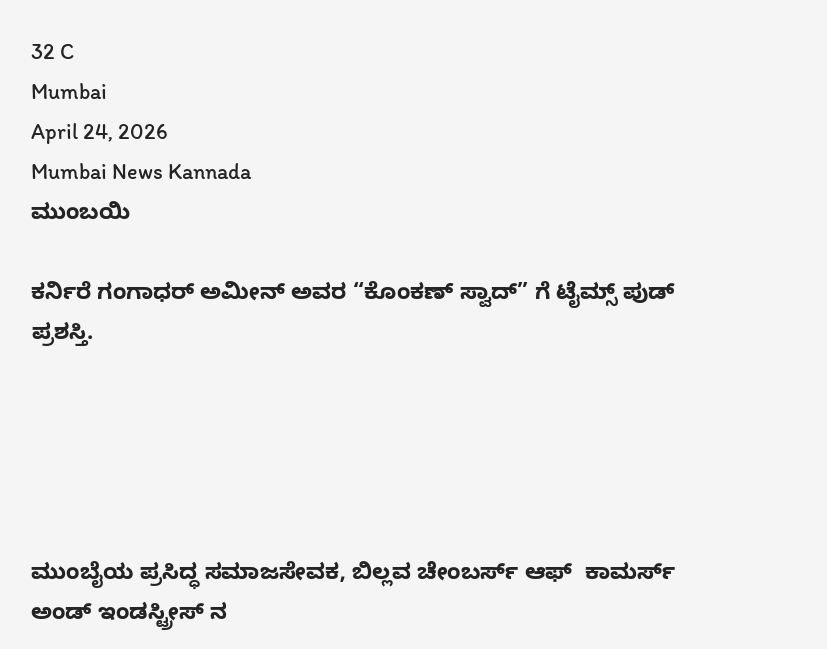32 C
Mumbai
April 24, 2026
Mumbai News Kannada
ಮುಂಬಯಿ

ಕರ್ನಿರೆ ಗಂಗಾಧರ್ ಅಮೀನ್ ಅವರ “ಕೊಂಕಣ್ ಸ್ವಾದ್” ಗೆ ಟೈಮ್ಸ್ ಪುಡ್ ಪ್ರಶಸ್ತಿ.





ಮುಂಬೈಯ ಪ್ರಸಿದ್ಧ ಸಮಾಜಸೇವಕ, ಬಿಲ್ಲವ ಚೇಂಬರ್ಸ್ ಆಫ್  ಕಾಮರ್ಸ್ ಅಂಡ್ ಇಂಡಸ್ಟ್ರೀಸ್ ನ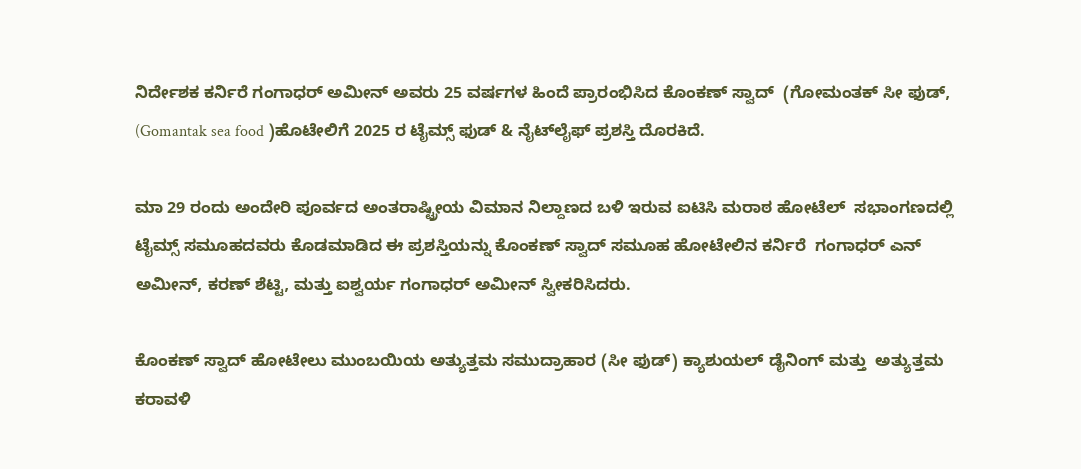ನಿರ್ದೇಶಕ ಕರ್ನಿರೆ ಗಂಗಾಧರ್ ಅಮೀನ್ ಅವರು 25 ವರ್ಷಗಳ ಹಿಂದೆ ಪ್ರಾರಂಭಿಸಿದ ಕೊಂಕಣ್ ಸ್ವಾದ್  (ಗೋಮಂತಕ್ ಸೀ ಫುಡ್, (Gomantak sea food )ಹೊಟೇಲಿಗೆ 2025 ರ ಟೈಮ್ಸ್ ಫುಡ್ & ನೈಟ್‌ಲೈಫ್ ಪ್ರಶಸ್ತಿ ದೊರಕಿದೆ.

ಮಾ 29 ರಂದು ಅಂದೇರಿ ಪೂರ್ವದ ಅಂತರಾಷ್ಟ್ರೀಯ ವಿಮಾನ ನಿಲ್ದಾಣದ ಬಳಿ ಇರುವ ಐಟಿಸಿ ಮರಾಠ ಹೋಟೆಲ್  ಸಭಾಂಗಣದಲ್ಲಿ ಟೈಮ್ಸ್ ಸಮೂಹದವರು ಕೊಡಮಾಡಿದ ಈ ಪ್ರಶಸ್ತಿಯನ್ನು ಕೊಂಕಣ್ ಸ್ವಾದ್ ಸಮೂಹ ಹೋಟೇಲಿನ ಕರ್ನಿರೆ  ಗಂಗಾಧರ್ ಎನ್ ಅಮೀನ್, ಕರಣ್ ಶೆಟ್ಟಿ, ಮತ್ತು ಐಶ್ವರ್ಯ ಗಂಗಾಧರ್ ಅಮೀನ್ ಸ್ವೀಕರಿಸಿದರು.

ಕೊಂಕಣ್ ಸ್ವಾದ್ ಹೋಟೇಲು ಮುಂಬಯಿಯ ಅತ್ಯುತ್ತಮ ಸಮುದ್ರಾಹಾರ (ಸೀ ಫುಡ್) ಕ್ಯಾಶುಯಲ್ ಡೈನಿಂಗ್ ಮತ್ತು  ಅತ್ಯುತ್ತಮ ಕರಾವಳಿ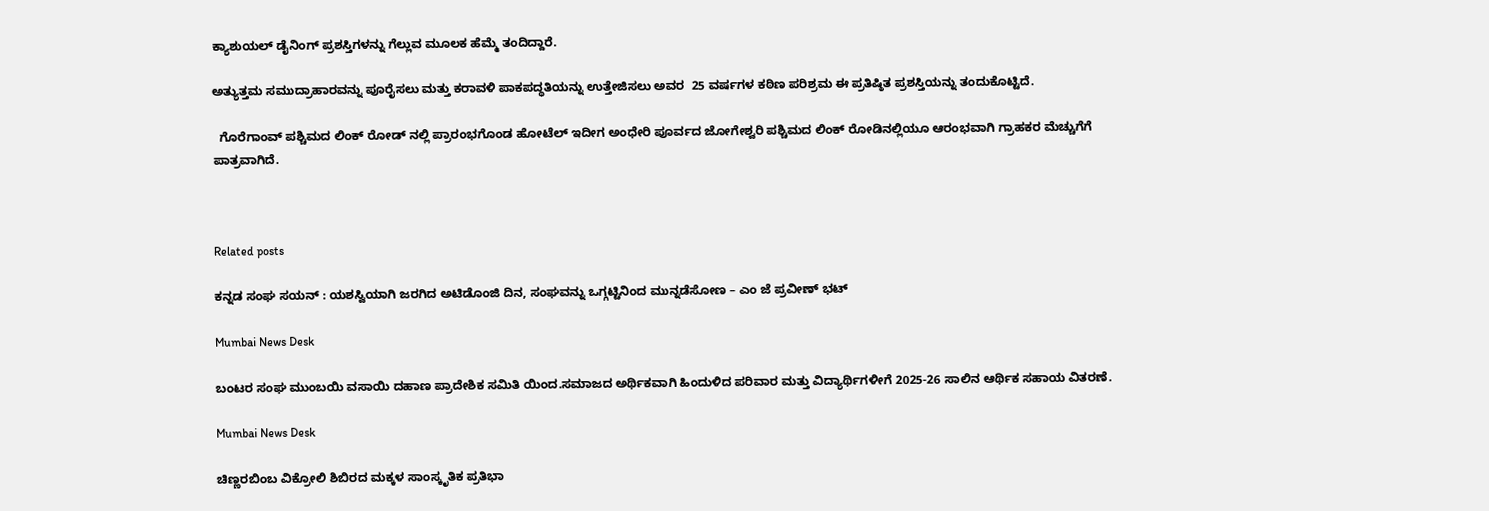ಕ್ಯಾಶುಯಲ್ ಡೈನಿಂಗ್ ಪ್ರಶಸ್ತಿಗಳನ್ನು ಗೆಲ್ಲುವ ಮೂಲಕ ಹೆಮ್ಮೆ ತಂದಿದ್ದಾರೆ.

ಅತ್ಯುತ್ತಮ ಸಮುದ್ರಾಹಾರವನ್ನು ಪೂರೈಸಲು ಮತ್ತು ಕರಾವಳಿ ಪಾಕಪದ್ಧತಿಯನ್ನು ಉತ್ತೇಜಿಸಲು ಅವರ  25 ವರ್ಷಗಳ ಕಠಿಣ ಪರಿಶ್ರಮ ಈ ಪ್ರತಿಷ್ಠಿತ ಪ್ರಶಸ್ತಿಯನ್ನು ತಂದುಕೊಟ್ಟಿದೆ.

  ಗೊರೆಗಾಂವ್ ಪಶ್ಚಿಮದ ಲಿಂಕ್ ರೋಡ್ ನಲ್ಲಿ ಪ್ರಾರಂಭಗೊಂಡ ಹೋಟೆಲ್ ಇದೀಗ ಅಂಧೇರಿ ಪೂರ್ವದ ಜೋಗೇಶ್ವರಿ ಪಶ್ಚಿಮದ ಲಿಂಕ್ ರೋಡಿನಲ್ಲಿಯೂ ಆರಂಭವಾಗಿ ಗ್ರಾಹಕರ ಮೆಚ್ಚುಗೆಗೆ ಪಾತ್ರವಾಗಿದೆ.



Related posts

ಕನ್ನಡ ಸಂಘ ಸಯನ್ : ಯಶಸ್ವಿಯಾಗಿ ಜರಗಿದ ಅಟಿಡೊಂಜಿ ದಿನ, ಸಂಘವನ್ನು ಒಗ್ಗಟ್ಟಿನಿಂದ ಮುನ್ನಡೆಸೋಣ – ಎಂ ಜೆ ಪ್ರವೀಣ್ ಭಟ್

Mumbai News Desk

ಬಂಟರ ಸಂಘ ಮುಂಬಯಿ ವಸಾಯಿ ದಹಾಣ ಪ್ರಾದೇಶಿಕ ಸಮಿತಿ ಯಿಂದ.ಸಮಾಜದ ಅರ್ಥಿಕವಾಗಿ ಹಿಂದುಳಿದ ಪರಿವಾರ ಮತ್ತು ವಿದ್ಯಾರ್ಥಿಗಳೀಗೆ 2025-26 ಸಾಲಿನ ಆರ್ಥಿಕ ಸಹಾಯ ವಿತರಣೆ.

Mumbai News Desk

ಚಿಣ್ಣರಬಿಂಬ ವಿಕ್ರೋಲಿ ಶಿಬಿರದ ಮಕ್ಕಳ ಸಾಂಸ್ಕೃತಿಕ ಪ್ರತಿಭಾ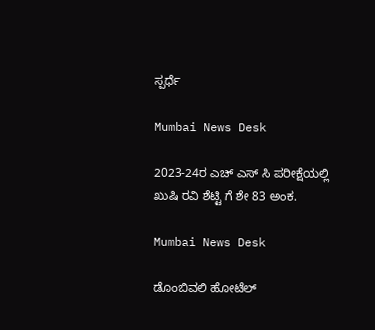ಸ್ಪರ್ಧೆ

Mumbai News Desk

2023-24ರ ಎಚ್ ಎಸ್ ಸಿ ಪರೀಕ್ಷೆಯಲ್ಲಿ ಖುಷಿ ರವಿ ಶೆಟ್ಟಿ ಗೆ ಶೇ 83 ಅಂಕ.

Mumbai News Desk

ಡೊಂಬಿವಲಿ ಹೋಟೆಲ್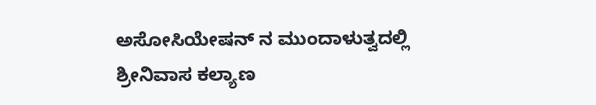ಅಸೋಸಿಯೇಷನ್ ನ ಮುಂದಾಳುತ್ವದಲ್ಲಿ ಶ್ರೀನಿವಾಸ ಕಲ್ಯಾಣ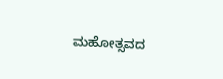ಮಹೋತ್ಸವದ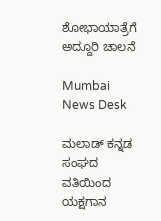ಶೋಭಾಯಾತ್ರೆಗೆ ಅದ್ದೂರಿ ಚಾಲನೆ

Mumbai News Desk

ಮಲಾಡ್ ಕನ್ನಡ ಸಂಘದ ವತಿಯಿಂದ ಯಕ್ಷಗಾನ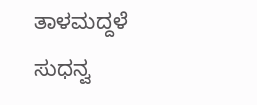ತಾಳಮದ್ದಳೆ ಸುಧನ್ವ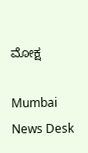ಮೋಕ್ಷ

Mumbai News Desk